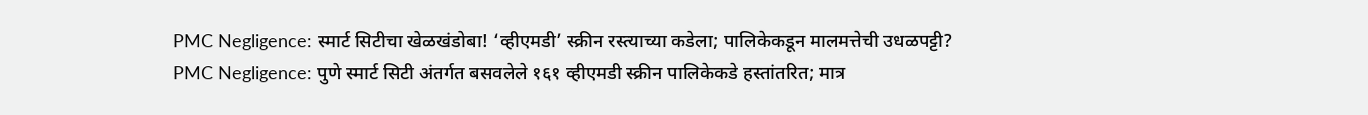PMC Negligence: स्मार्ट सिटीचा खेळखंडोबा! ‘व्हीएमडी’ स्क्रीन रस्त्याच्या कडेला; पालिकेकडून मालमत्तेची उधळपट्टी?
PMC Negligence: पुणे स्मार्ट सिटी अंतर्गत बसवलेले १६१ व्हीएमडी स्क्रीन पालिकेकडे हस्तांतरित; मात्र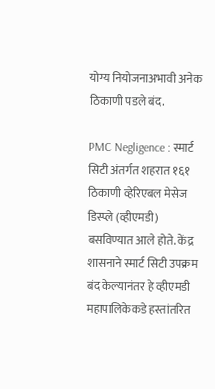योग्य नियोजनाअभावी अनेक ठिकाणी पडले बंद.

PMC Negligence : स्मार्ट सिटी अंतर्गत शहरात १६१ ठिकाणी व्हेरिएबल मेसेज डिस्प्ले (व्हीएमडी) बसविण्यात आले होते. केंद्र शासनाने स्मार्ट सिटी उपक्रम बंद केल्यानंतर हे व्हीएमडी महापालिकेकडे हस्तांतरित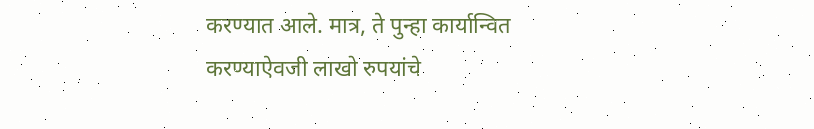करण्यात आले. मात्र, ते पुन्हा कार्यान्वित करण्याऐवजी लाखो रुपयांचे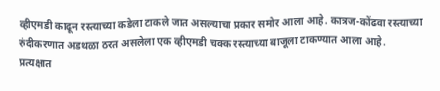व्हीएमडी काढून रस्त्याच्या कडेला टाकले जात असल्याचा प्रकार समोर आला आहे. कात्रज-कोंढवा रस्त्याच्या रुंदीकरणात अडथळा ठरत असलेला एक व्हीएमडी चक्क रस्त्याच्या बाजूला टाकण्यात आला आहे.
प्रत्यक्षात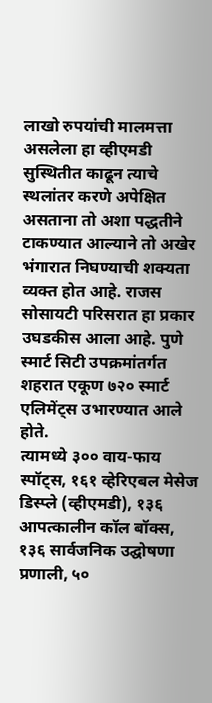लाखो रुपयांची मालमत्ता असलेला हा व्हीएमडी सुस्थितीत काढून त्याचे स्थलांतर करणे अपेक्षित असताना तो अशा पद्धतीने टाकण्यात आल्याने तो अखेर भंगारात निघण्याची शक्यता व्यक्त होत आहे. राजस सोसायटी परिसरात हा प्रकार उघडकीस आला आहे. पुणे स्मार्ट सिटी उपक्रमांतर्गत शहरात एकूण ७२० स्मार्ट एलिमेंट्स उभारण्यात आले होते.
त्यामध्ये ३०० वाय-फाय स्पॉट्स, १६१ व्हेरिएबल मेसेज डिस्प्ले (व्हीएमडी), १३६ आपत्कालीन कॉल बॉक्स, १३६ सार्वजनिक उद्घोषणा प्रणाली, ५०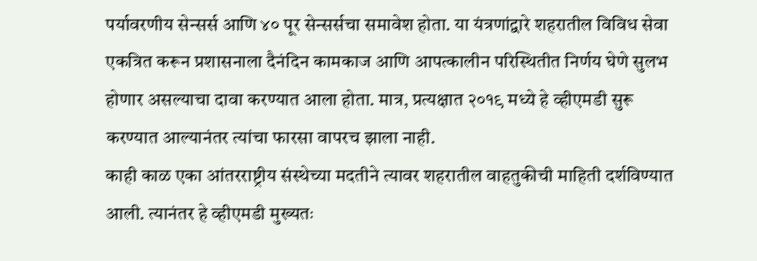पर्यावरणीय सेन्सर्स आणि ४० पूर सेन्सर्सचा समावेश होता. या यंत्रणांद्वारे शहरातील विविध सेवा एकत्रित करून प्रशासनाला दैनंदिन कामकाज आणि आपत्कालीन परिस्थितीत निर्णय घेणे सुलभ होणार असल्याचा दावा करण्यात आला होता. मात्र, प्रत्यक्षात २०१९ मध्ये हे व्हीएमडी सुरू करण्यात आल्यानंतर त्यांचा फारसा वापरच झाला नाही.
काही काळ एका आंतरराष्ट्रीय संस्थेच्या मदतीने त्यावर शहरातील वाहतुकीची माहिती दर्शविण्यात आली. त्यानंतर हे व्हीएमडी मुख्यतः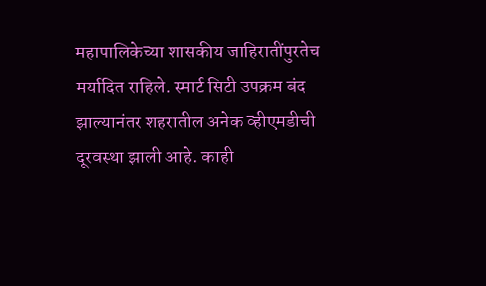महापालिकेच्या शासकीय जाहिरातींपुरतेच मर्यादित राहिले. स्मार्ट सिटी उपक्रम बंद झाल्यानंतर शहरातील अनेक व्हीएमडीची दूरवस्था झाली आहे. काही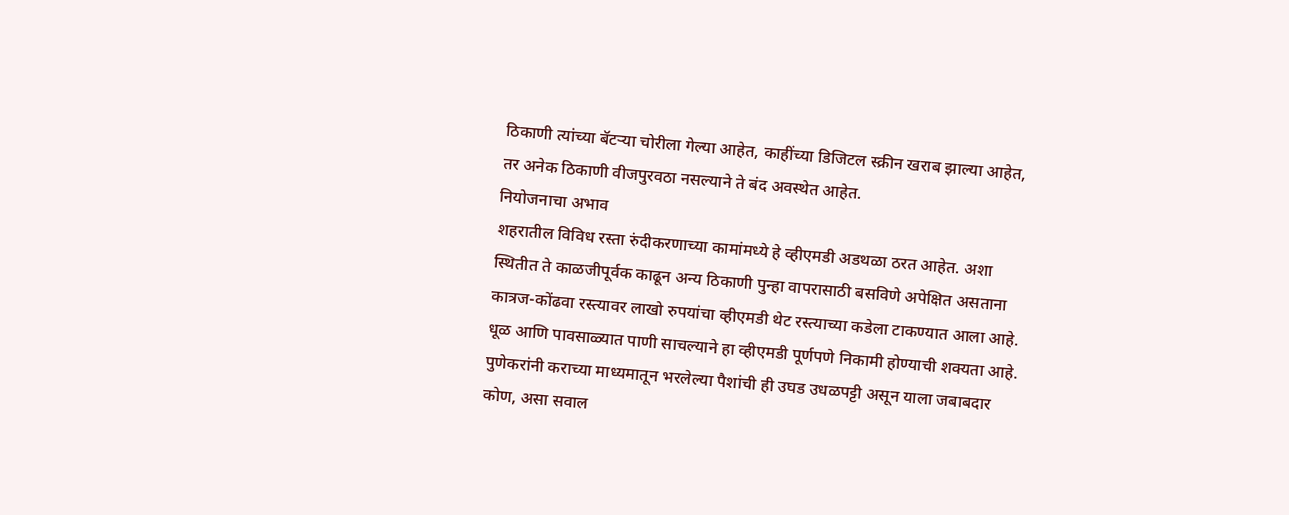ठिकाणी त्यांच्या बॅटऱ्या चोरीला गेल्या आहेत, काहींच्या डिजिटल स्क्रीन खराब झाल्या आहेत, तर अनेक ठिकाणी वीजपुरवठा नसल्याने ते बंद अवस्थेत आहेत.
नियोजनाचा अभाव
शहरातील विविध रस्ता रुंदीकरणाच्या कामांमध्ये हे व्हीएमडी अडथळा ठरत आहेत. अशा स्थितीत ते काळजीपूर्वक काढून अन्य ठिकाणी पुन्हा वापरासाठी बसविणे अपेक्षित असताना कात्रज-कोंढवा रस्त्यावर लाखो रुपयांचा व्हीएमडी थेट रस्त्याच्या कडेला टाकण्यात आला आहे. धूळ आणि पावसाळ्यात पाणी साचल्याने हा व्हीएमडी पूर्णपणे निकामी होण्याची शक्यता आहे. पुणेकरांनी कराच्या माध्यमातून भरलेल्या पैशांची ही उघड उधळपट्टी असून याला जबाबदार कोण, असा सवाल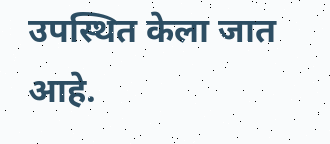उपस्थित केला जात आहे.